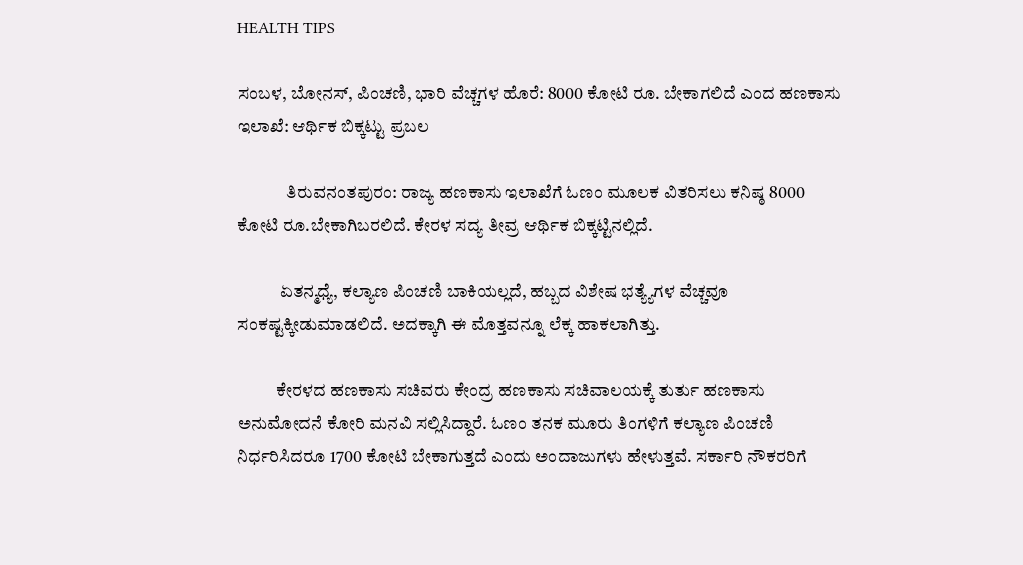HEALTH TIPS

ಸಂಬಳ, ಬೋನಸ್, ಪಿಂಚಣಿ, ಭಾರಿ ವೆಚ್ಚಗಳ ಹೊರೆ: 8000 ಕೋಟಿ ರೂ. ಬೇಕಾಗಲಿದೆ ಎಂದ ಹಣಕಾಸು ಇಲಾಖೆ: ಆರ್ಥಿಕ ಬಿಕ್ಕಟ್ಟು ಪ್ರಬಲ

              ತಿರುವನಂತಪುರಂ: ರಾಜ್ಯ ಹಣಕಾಸು ಇಲಾಖೆಗೆ ಓಣಂ ಮೂಲಕ ವಿತರಿಸಲು ಕನಿಷ್ಠ 8000 ಕೋಟಿ ರೂ.ಬೇಕಾಗಿಬರಲಿದೆ. ಕೇರಳ ಸದ್ಯ ತೀವ್ರ ಆರ್ಥಿಕ ಬಿಕ್ಕಟ್ಟಿನಲ್ಲಿದೆ.

            ಏತನ್ಮಧ್ಯೆ, ಕಲ್ಯಾಣ ಪಿಂಚಣಿ ಬಾಕಿಯಲ್ಲದೆ, ಹಬ್ಬದ ವಿಶೇಷ ಭತ್ಯ್ಯೆಗಳ ವೆಚ್ಚವೂ ಸಂಕಷ್ಟಕ್ಕೀಡುಮಾಡಲಿದೆ. ಅದಕ್ಕಾಗಿ ಈ ಮೊತ್ತವನ್ನೂ ಲೆಕ್ಕ ಹಾಕಲಾಗಿತ್ತು.

           ಕೇರಳದ ಹಣಕಾಸು ಸಚಿವರು ಕೇಂದ್ರ ಹಣಕಾಸು ಸಚಿವಾಲಯಕ್ಕೆ ತುರ್ತು ಹಣಕಾಸು ಅನುಮೋದನೆ ಕೋರಿ ಮನವಿ ಸಲ್ಲಿಸಿದ್ದಾರೆ. ಓಣಂ ತನಕ ಮೂರು ತಿಂಗಳಿಗೆ ಕಲ್ಯಾಣ ಪಿಂಚಣಿ ನಿರ್ಧರಿಸಿದರೂ 1700 ಕೋಟಿ ಬೇಕಾಗುತ್ತದೆ ಎಂದು ಅಂದಾಜುಗಳು ಹೇಳುತ್ತವೆ. ಸರ್ಕಾರಿ ನೌಕರರಿಗೆ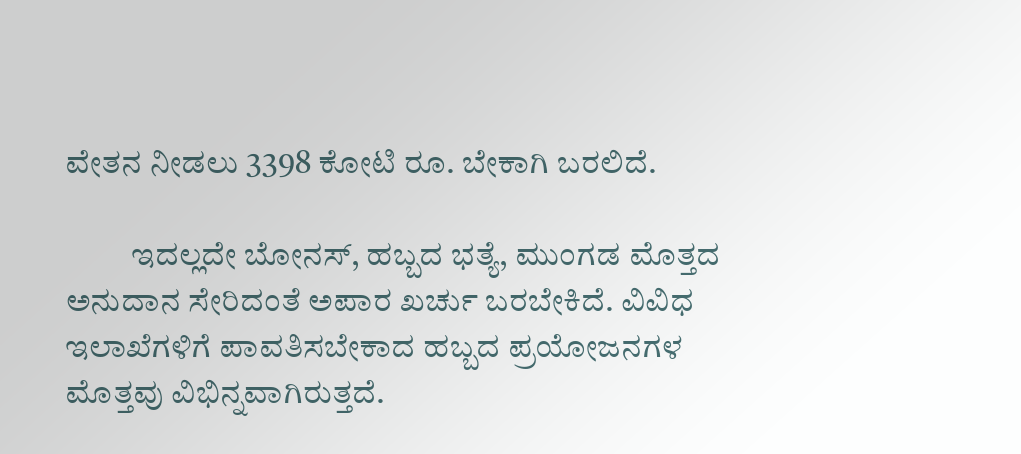ವೇತನ ನೀಡಲು 3398 ಕೋಟಿ ರೂ. ಬೇಕಾಗಿ ಬರಲಿದೆ.

          ಇದಲ್ಲದೇ ಬೋನಸ್, ಹಬ್ಬದ ಭತ್ಯೆ, ಮುಂಗಡ ಮೊತ್ತದ ಅನುದಾನ ಸೇರಿದಂತೆ ಅಪಾರ ಖರ್ಚು ಬರಬೇಕಿದೆ. ವಿವಿಧ ಇಲಾಖೆಗಳಿಗೆ ಪಾವತಿಸಬೇಕಾದ ಹಬ್ಬದ ಪ್ರಯೋಜನಗಳ ಮೊತ್ತವು ವಿಭಿನ್ನವಾಗಿರುತ್ತದೆ.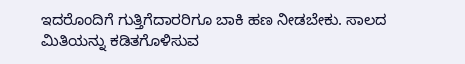ಇದರೊಂದಿಗೆ ಗುತ್ತಿಗೆದಾರರಿಗೂ ಬಾಕಿ ಹಣ ನೀಡಬೇಕು. ಸಾಲದ ಮಿತಿಯನ್ನು ಕಡಿತಗೊಳಿಸುವ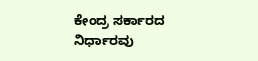ಕೇಂದ್ರ ಸರ್ಕಾರದ ನಿರ್ಧಾರವು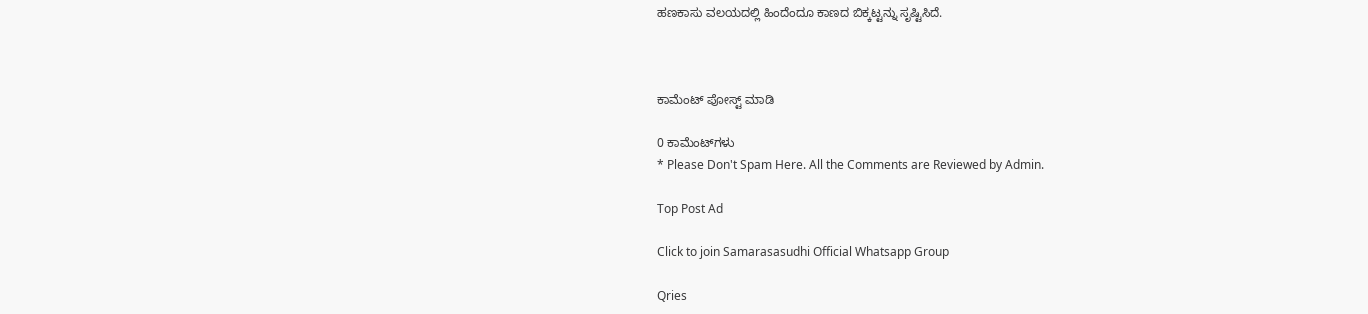ಹಣಕಾಸು ವಲಯದಲ್ಲಿ ಹಿಂದೆಂದೂ ಕಾಣದ ಬಿಕ್ಕಟ್ಟನ್ನು ಸೃಷ್ಟಿಸಿದೆ.



ಕಾಮೆಂಟ್‌‌ ಪೋಸ್ಟ್‌ ಮಾಡಿ

0 ಕಾಮೆಂಟ್‌ಗಳು
* Please Don't Spam Here. All the Comments are Reviewed by Admin.

Top Post Ad

Click to join Samarasasudhi Official Whatsapp Group

Qries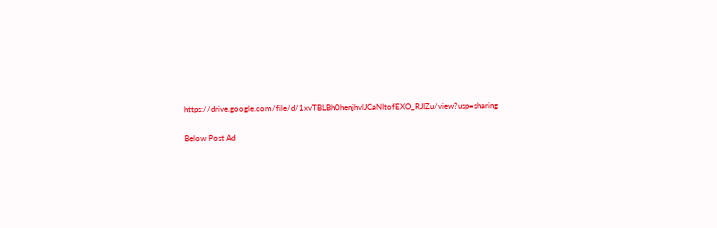https://drive.google.com/file/d/1xvTBLBh0henjhvlJCaNItofEXO_RJIZu/view?usp=sharing

Below Post Ad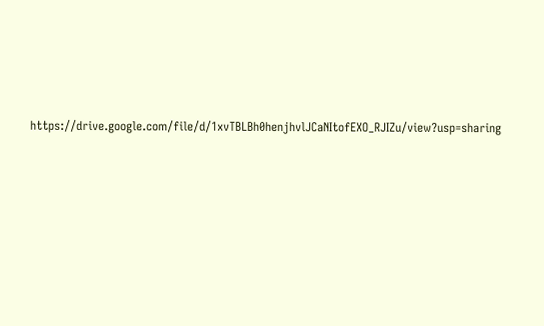https://drive.google.com/file/d/1xvTBLBh0henjhvlJCaNItofEXO_RJIZu/view?usp=sharing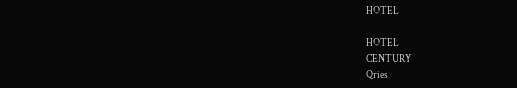HOTEL

HOTEL
CENTURY
Qries